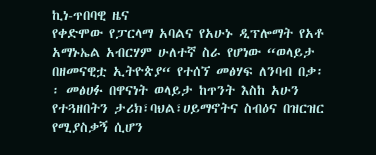ኪነ-ጥበባዊ ዜና
የቀድሞው የፓርላማ አባልና የአሁኑ ዲፕሎማት የአቶ አማኑኤል አብርሃም ሁለተኛ ስራ የሆነው “ወላይታ በዘመናዊቷ ኢትዮጵያ“ የተሰኘ መፅሃፍ ለንባብ በቃ፡፡ መፅሀፉ በዋናነት ወላይታ ከጥንት እስከ አሁን የተጓዘበትን ታሪክ፣ባህል፣ሀይማኖትና ስብዕና በዝርዝር የሚያስቃኝ ሲሆን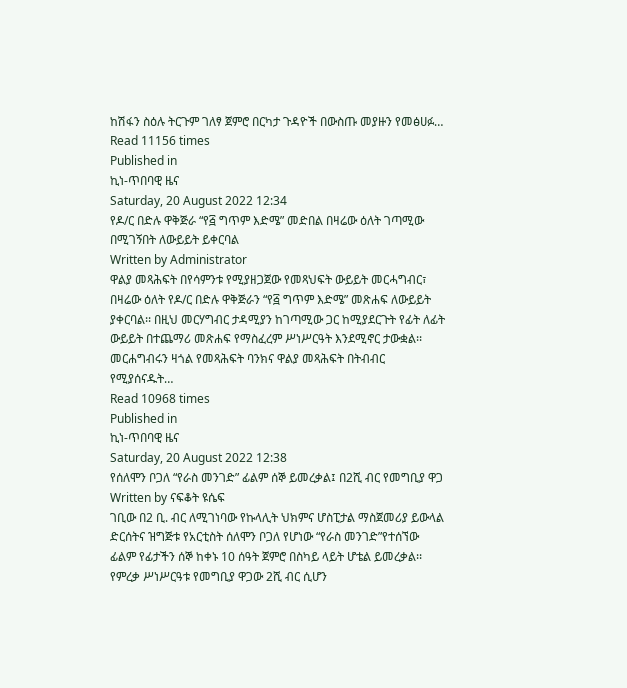ከሽፋን ስዕሉ ትርጉም ገለፃ ጀምሮ በርካታ ጉዳዮች በውስጡ መያዙን የመፅሀፉ…
Read 11156 times
Published in
ኪነ-ጥበባዊ ዜና
Saturday, 20 August 2022 12:34
የዶ/ር በድሉ ዋቅጅራ “የ፭ ግጥም እድሜ” መድበል በዛሬው ዕለት ገጣሚው በሚገኝበት ለውይይት ይቀርባል
Written by Administrator
ዋልያ መጻሕፍት በየሳምንቱ የሚያዘጋጀው የመጻህፍት ውይይት መርሓግብር፣ በዛሬው ዕለት የዶ/ር በድሉ ዋቅጅራን “የ፭ ግጥም እድሜ” መጽሐፍ ለውይይት ያቀርባል፡፡ በዚህ መርሃግብር ታዳሚያን ከገጣሚው ጋር ከሚያደርጉት የፊት ለፊት ውይይት በተጨማሪ መጽሐፍ የማስፈረም ሥነሥርዓት እንደሚኖር ታውቋል፡፡መርሐግብሩን ዛጎል የመጻሕፍት ባንክና ዋልያ መጻሕፍት በትብብር የሚያሰናዱት…
Read 10968 times
Published in
ኪነ-ጥበባዊ ዜና
Saturday, 20 August 2022 12:38
የሰለሞን ቦጋለ “የራስ መንገድ” ፊልም ሰኞ ይመረቃል፤ በ2ሺ ብር የመግቢያ ዋጋ
Written by ናፍቆት ዩሴፍ
ገቢው በ2 ቢ. ብር ለሚገነባው የኩላሊት ህክምና ሆስፒታል ማስጀመሪያ ይውላል ድርሰትና ዝግጅቱ የአርቲስት ሰለሞን ቦጋለ የሆነው “የራስ መንገድ”የተሰኘው ፊልም የፊታችን ሰኞ ከቀኑ 10 ሰዓት ጀምሮ በስካይ ላይት ሆቴል ይመረቃል፡፡የምረቃ ሥነሥርዓቱ የመግቢያ ዋጋው 2ሺ ብር ሲሆን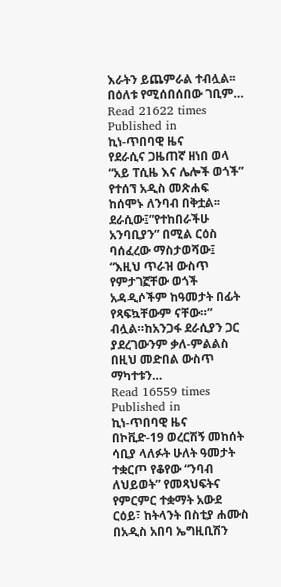እራትን ይጨምራል ተብሏል፡፡በዕለቱ የሚሰበሰበው ገቢም…
Read 21622 times
Published in
ኪነ-ጥበባዊ ዜና
የደራሲና ጋዜጠኛ ዘነበ ወላ “አይ ፐሲዜ እና ሌሎች ወጎች” የተሰኘ አዲስ መጽሐፍ ከሰሞኑ ለንባብ በቅቷል፡፡ ደራሲው፤”የተከበራችሁ አንባቢያን” በሚል ርዕስ ባሰፈረው ማስታወሻው፤ “እዚህ ጥራዝ ውስጥ የምታገኟቸው ወጎች አዳዲሶችም ከዓመታት በፊት የጻፍኳቸውም ናቸው።” ብሏል።ከአንጋፋ ደራሲያን ጋር ያደረገውንም ቃለ-ምልልስ በዚህ መድበል ውስጥ ማካተቱን…
Read 16559 times
Published in
ኪነ-ጥበባዊ ዜና
በኮቪድ-19 ወረርሽኝ መከሰት ሳቢያ ላለፉት ሁለት ዓመታት ተቋርጦ የቆየው “ንባብ ለህይወት” የመጻህፍትና የምርምር ተቋማት አውደ ርዕይ፣ ከትላንት በስቲያ ሐሙስ በአዲስ አበባ ኤግዚቢሽን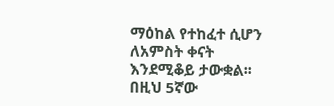ማዕከል የተከፈተ ሲሆን ለአምስት ቀናት እንደሚቆይ ታውቋል፡፡በዚህ 5ኛው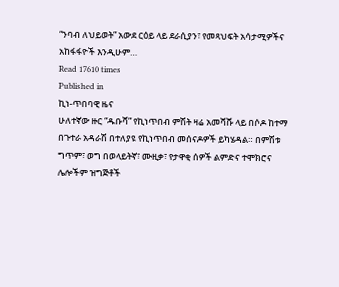“ንባብ ለህይወት” አውደ ርዕይ ላይ ደራሲያን፣ የመጻህፍት አሳታሚዎችና አከፋፋዮች እንዲሁም…
Read 17610 times
Published in
ኪነ-ጥበባዊ ዜና
ሁለተኛው ዙር “ዱቡሻ” የኪነጥበብ ምሽት ዛሬ አመሻሹ ላይ በሶዶ ከተማ በጉተራ አዳራሽ በተለያዩ የኪነጥበብ መሰናዶዎች ይካሄዳል። በምሽቱ ግጥም፣ ወግ በወላይትኛ፣ ሙዚቃ፣ የታዋቂ ሰዎች ልምድና ተሞክሮና ሌሎችም ዝግጅቶች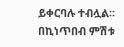ይቀርባሉ ተብሏል፡፡ በኪነጥበብ ምሽቱ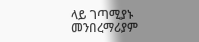ላይ ገጣሚያኑ መንበረማሪያም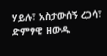ሃይሉ፣ አስታውሰኝ ረጋሳ፣ ድምፃዊ ዘውዱ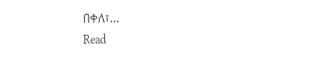በቀለ፣…
Read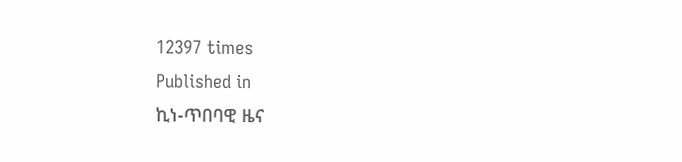12397 times
Published in
ኪነ-ጥበባዊ ዜና